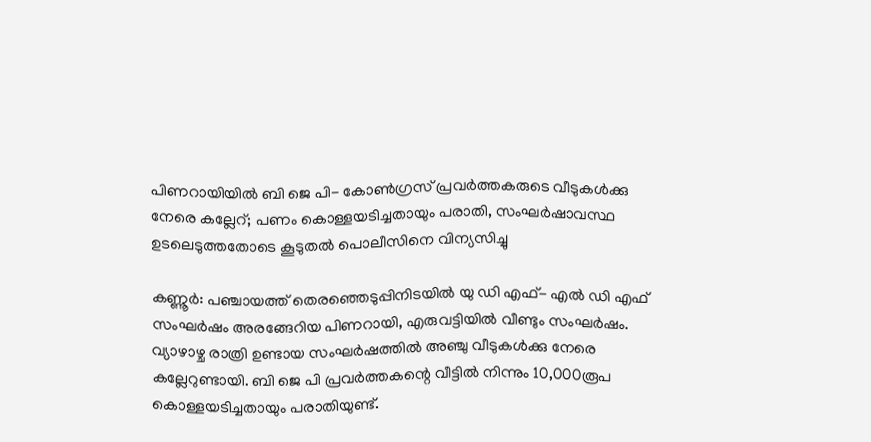പിണറായിയില്‍ ബി ജെ പി- കോണ്‍ഗ്രസ് പ്രവര്‍ത്തകരുടെ വീടുകള്‍ക്കു നേരെ കല്ലേറ്; പണം കൊള്ളയടിച്ചതായും പരാതി, സംഘര്‍ഷാവസ്ഥ ഉടലെടുത്തതോടെ കൂടുതല്‍ പൊലീസിനെ വിന്യസിച്ചു

കണ്ണൂര്‍: പഞ്ചായത്ത് തെരഞ്ഞെടുപ്പിനിടയില്‍ യു ഡി എഫ്- എല്‍ ഡി എഫ് സംഘര്‍ഷം അരങ്ങേറിയ പിണറായി, എരുവട്ടിയില്‍ വീണ്ടും സംഘര്‍ഷം. വ്യാഴാഴ്ച രാത്രി ഉണ്ടായ സംഘര്‍ഷത്തില്‍ അഞ്ചു വീടുകള്‍ക്കു നേരെ കല്ലേറുണ്ടായി. ബി ജെ പി പ്രവര്‍ത്തകന്റെ വീട്ടില്‍ നിന്നും 10,000രൂപ കൊള്ളയടിച്ചതായും പരാതിയുണ്ട്.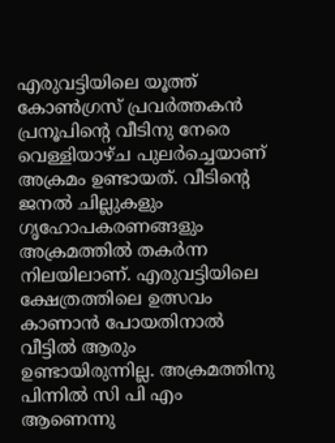എരുവട്ടിയിലെ യൂത്ത് കോണ്‍ഗ്രസ് പ്രവര്‍ത്തകന്‍ പ്രനൂപിന്റെ വീടിനു നേരെ വെള്ളിയാഴ്ച പുലര്‍ച്ചെയാണ് അക്രമം ഉണ്ടായത്. വീടിന്റെ ജനല്‍ ചില്ലുകളും ഗൃഹോപകരണങ്ങളും അക്രമത്തില്‍ തകര്‍ന്ന നിലയിലാണ്. എരുവട്ടിയിലെ ക്ഷേത്രത്തിലെ ഉത്സവം കാണാന്‍ പോയതിനാല്‍ വീട്ടില്‍ ആരും ഉണ്ടായിരുന്നില്ല. അക്രമത്തിനു പിന്നില്‍ സി പി എം ആണെന്നു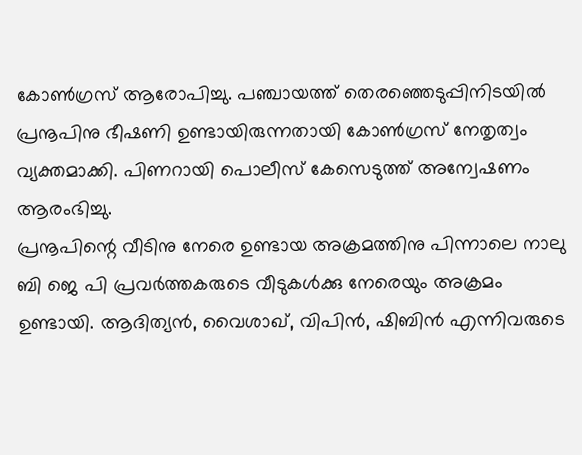കോണ്‍ഗ്രസ് ആരോപിച്ചു. പഞ്ചായത്ത് തെരഞ്ഞെടുപ്പിനിടയില്‍ പ്രനൂപിനു ഭീഷണി ഉണ്ടായിരുന്നതായി കോണ്‍ഗ്രസ് നേതൃത്വം വ്യക്തമാക്കി. പിണറായി പൊലീസ് കേസെടുത്ത് അന്വേഷണം ആരംഭിച്ചു.
പ്രനൂപിന്റെ വീടിനു നേരെ ഉണ്ടായ അക്രമത്തിനു പിന്നാലെ നാലു ബി ജെ പി പ്രവര്‍ത്തകരുടെ വീടുകള്‍ക്കു നേരെയും അക്രമം ഉണ്ടായി. ആദിത്യന്‍, വൈശാഖ്, വിപിന്‍, ഷിബിന്‍ എന്നിവരുടെ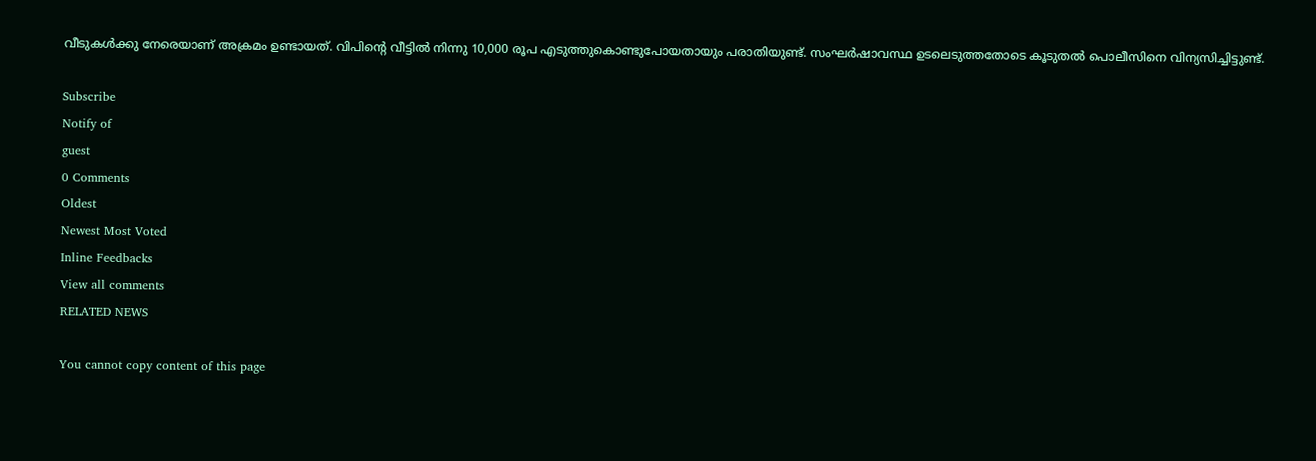വീടുകള്‍ക്കു നേരെയാണ് അക്രമം ഉണ്ടായത്. വിപിന്റെ വീട്ടില്‍ നിന്നു 10,000 രൂപ എടുത്തുകൊണ്ടുപോയതായും പരാതിയുണ്ട്. സംഘര്‍ഷാവസ്ഥ ഉടലെടുത്തതോടെ കൂടുതല്‍ പൊലീസിനെ വിന്യസിച്ചിട്ടുണ്ട്.

Subscribe
Notify of
guest
0 Comments
Oldest
Newest Most Voted
Inline Feedbacks
View all comments
RELATED NEWS

You cannot copy content of this page